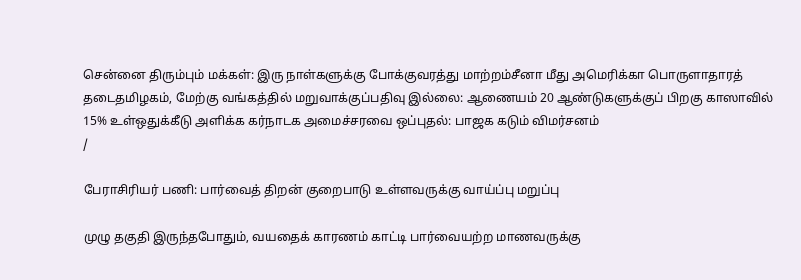சென்னை திரும்பும் மக்கள்: இரு நாள்களுக்கு போக்குவரத்து மாற்றம்சீனா மீது அமெரிக்கா பொருளாதாரத் தடைதமிழகம், மேற்கு வங்கத்தில் மறுவாக்குப்பதிவு இல்லை: ஆணையம் 20 ஆண்டுகளுக்குப் பிறகு காஸாவில் 15% உள்ஒதுக்கீடு அளிக்க கர்நாடக அமைச்சரவை ஒப்புதல்: பாஜக கடும் விமர்சனம்
/

பேராசிரியர் பணி: பார்வைத் திறன் குறைபாடு உள்ளவருக்கு வாய்ப்பு மறுப்பு

முழு தகுதி இருந்தபோதும், வயதைக் காரணம் காட்டி பார்வையற்ற மாணவருக்கு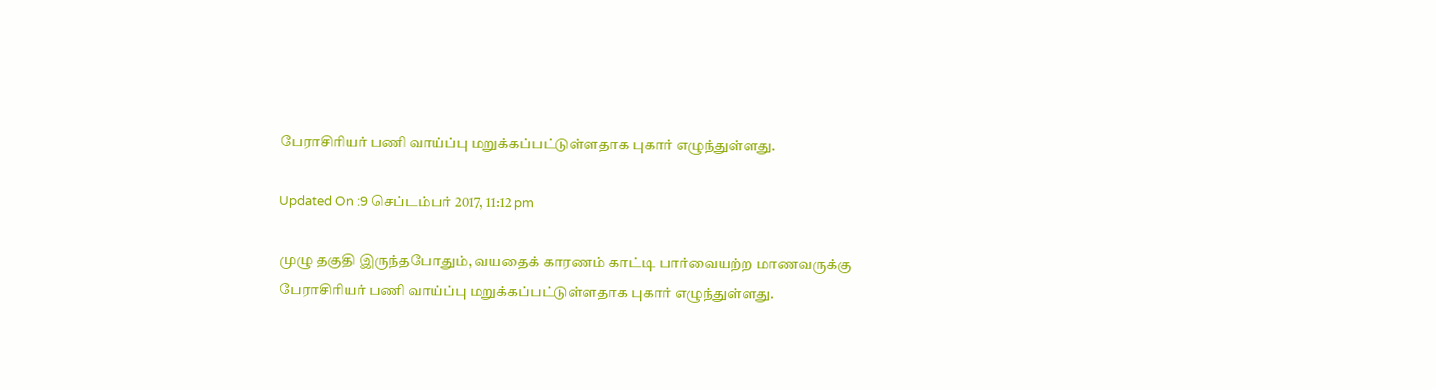பேராசிரியர் பணி வாய்ப்பு மறுக்கப்பட்டுள்ளதாக புகார் எழுந்துள்ளது.

Updated On :9 செப்டம்பர் 2017, 11:12 pm

முழு தகுதி இருந்தபோதும், வயதைக் காரணம் காட்டி பார்வையற்ற மாணவருக்கு பேராசிரியர் பணி வாய்ப்பு மறுக்கப்பட்டுள்ளதாக புகார் எழுந்துள்ளது.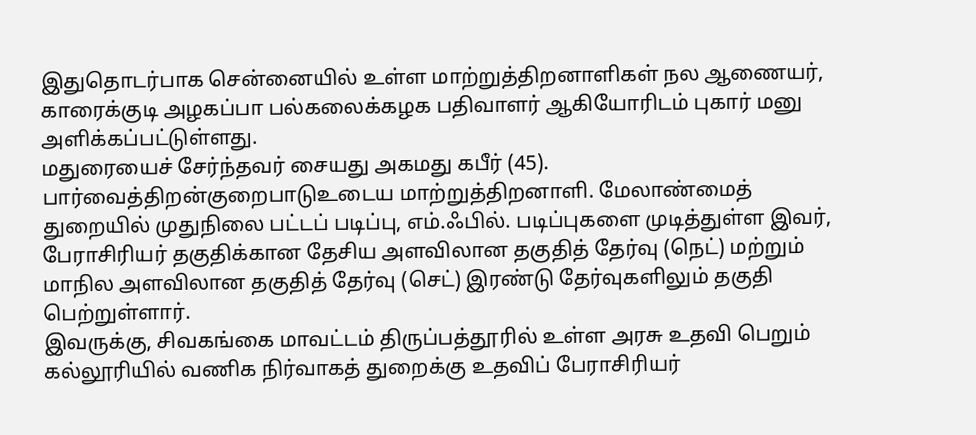இதுதொடர்பாக சென்னையில் உள்ள மாற்றுத்திறனாளிகள் நல ஆணையர், காரைக்குடி அழகப்பா பல்கலைக்கழக பதிவாளர் ஆகியோரிடம் புகார் மனு அளிக்கப்பட்டுள்ளது.
மதுரையைச் சேர்ந்தவர் சையது அகமது கபீர் (45). பார்வைத்திறன்குறைபாடுஉடைய மாற்றுத்திறனாளி. மேலாண்மைத் துறையில் முதுநிலை பட்டப் படிப்பு, எம்.ஃபில். படிப்புகளை முடித்துள்ள இவர், பேராசிரியர் தகுதிக்கான தேசிய அளவிலான தகுதித் தேர்வு (நெட்) மற்றும் மாநில அளவிலான தகுதித் தேர்வு (செட்) இரண்டு தேர்வுகளிலும் தகுதி பெற்றுள்ளார்.
இவருக்கு, சிவகங்கை மாவட்டம் திருப்பத்தூரில் உள்ள அரசு உதவி பெறும் கல்லூரியில் வணிக நிர்வாகத் துறைக்கு உதவிப் பேராசிரியர்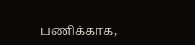பணிக்காக,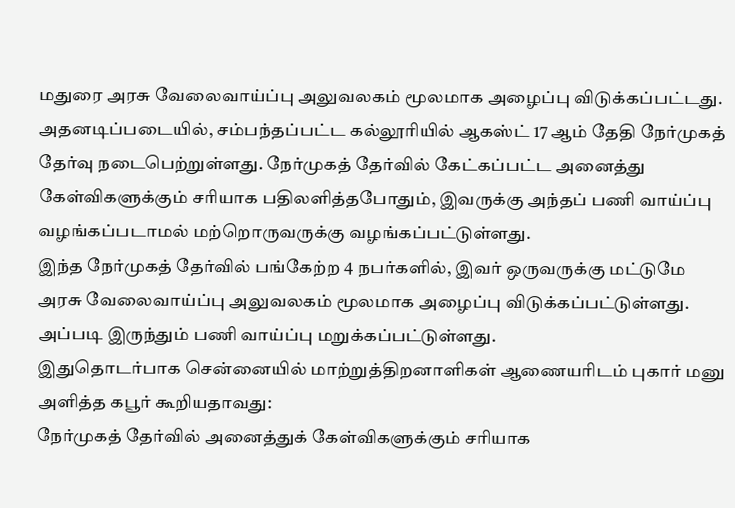மதுரை அரசு வேலைவாய்ப்பு அலுவலகம் மூலமாக அழைப்பு விடுக்கப்பட்டது.
அதனடிப்படையில், சம்பந்தப்பட்ட கல்லூரியில் ஆகஸ்ட் 17 ஆம் தேதி நேர்முகத் தேர்வு நடைபெற்றுள்ளது. நேர்முகத் தேர்வில் கேட்கப்பட்ட அனைத்து கேள்விகளுக்கும் சரியாக பதிலளித்தபோதும், இவருக்கு அந்தப் பணி வாய்ப்பு வழங்கப்படாமல் மற்றொருவருக்கு வழங்கப்பட்டுள்ளது.
இந்த நேர்முகத் தேர்வில் பங்கேற்ற 4 நபர்களில், இவர் ஒருவருக்கு மட்டுமே அரசு வேலைவாய்ப்பு அலுவலகம் மூலமாக அழைப்பு விடுக்கப்பட்டுள்ளது. அப்படி இருந்தும் பணி வாய்ப்பு மறுக்கப்பட்டுள்ளது.
இதுதொடர்பாக சென்னையில் மாற்றுத்திறனாளிகள் ஆணையரிடம் புகார் மனு அளித்த கபூர் கூறியதாவது:
நேர்முகத் தேர்வில் அனைத்துக் கேள்விகளுக்கும் சரியாக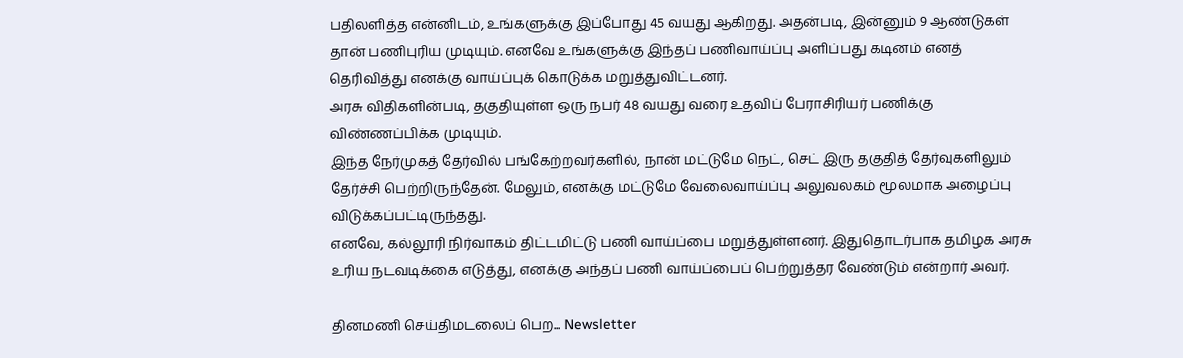பதிலளித்த என்னிடம், உங்களுக்கு இப்போது 45 வயது ஆகிறது. அதன்படி, இன்னும் 9 ஆண்டுகள் தான் பணிபுரிய முடியும். எனவே உங்களுக்கு இந்தப் பணிவாய்ப்பு அளிப்பது கடினம் எனத் தெரிவித்து எனக்கு வாய்ப்புக் கொடுக்க மறுத்துவிட்டனர்.
அரசு விதிகளின்படி, தகுதியுள்ள ஒரு நபர் 48 வயது வரை உதவிப் பேராசிரியர் பணிக்கு விண்ணப்பிக்க முடியும்.
இந்த நேர்முகத் தேர்வில் பங்கேற்றவர்களில், நான் மட்டுமே நெட், செட் இரு தகுதித் தேர்வுகளிலும் தேர்ச்சி பெற்றிருந்தேன். மேலும், எனக்கு மட்டுமே வேலைவாய்ப்பு அலுவலகம் மூலமாக அழைப்பு விடுக்கப்பட்டிருந்தது.
எனவே, கல்லூரி நிர்வாகம் திட்டமிட்டு பணி வாய்ப்பை மறுத்துள்ளனர். இதுதொடர்பாக தமிழக அரசு உரிய நடவடிக்கை எடுத்து, எனக்கு அந்தப் பணி வாய்ப்பைப் பெற்றுத்தர வேண்டும் என்றார் அவர்.

தினமணி செய்திமடலைப் பெற... Newsletter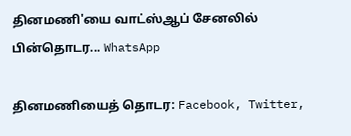தினமணி'யை வாட்ஸ்ஆப் சேனலில் பின்தொடர... WhatsApp

தினமணியைத் தொடர: Facebook, Twitter,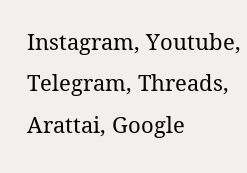Instagram, Youtube, Telegram, Threads, Arattai, Google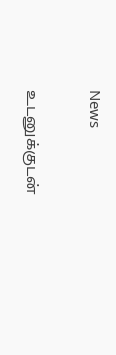News

உடனுக்குடன்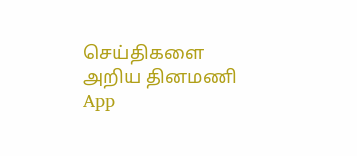செய்திகளை அறிய தினமணி App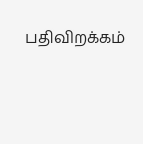பதிவிறக்கம்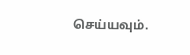செய்யவும்.